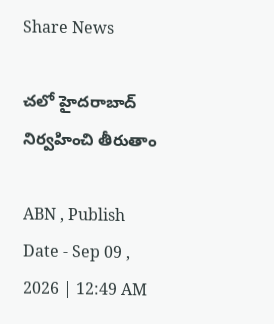Share News

చలో హైదరాబాద్‌ నిర్వహించి తీరుతాం

ABN , Publish Date - Sep 09 , 2026 | 12:49 AM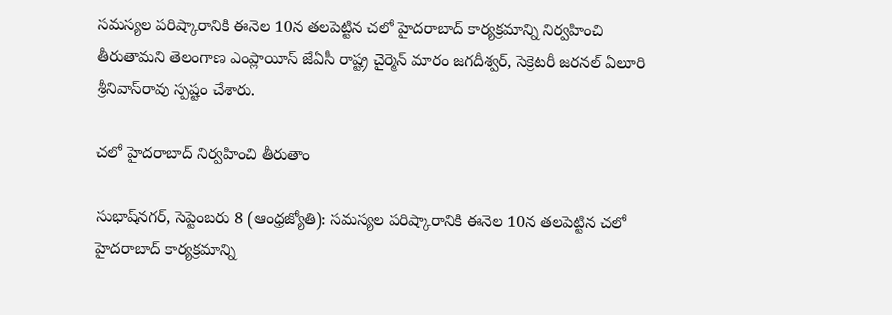సమస్యల పరిష్కారానికి ఈనెల 10న తలపెట్టిన చలో హైదరాబాద్‌ కార్యక్రమాన్ని నిర్వహించి తీరుతామని తెలంగాణ ఎంప్లాయీస్‌ జేఏసీ రాష్ట్ర చైర్మెన్‌ మారం జగదీశ్వర్‌, సెక్రెటరీ జరనల్‌ ఏలూరి శ్రీనివాస్‌రావు స్పష్టం చేశారు.

చలో హైదరాబాద్‌ నిర్వహించి తీరుతాం

సుభాష్‌నగర్‌, సెప్టెంబరు 8 (ఆంధ్రజ్యోతి): సమస్యల పరిష్కారానికి ఈనెల 10న తలపెట్టిన చలో హైదరాబాద్‌ కార్యక్రమాన్ని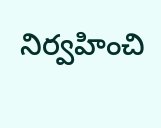నిర్వహించి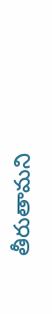తీరుతామని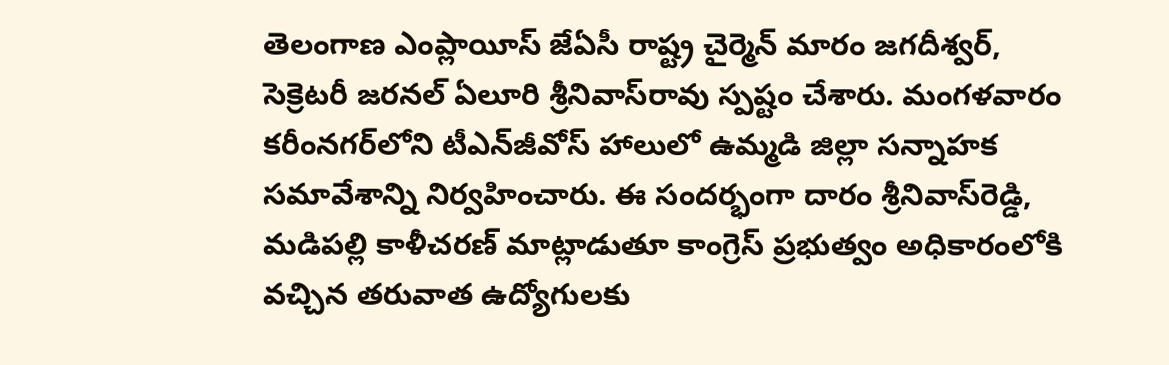తెలంగాణ ఎంప్లాయీస్‌ జేఏసీ రాష్ట్ర చైర్మెన్‌ మారం జగదీశ్వర్‌, సెక్రెటరీ జరనల్‌ ఏలూరి శ్రీనివాస్‌రావు స్పష్టం చేశారు. మంగళవారం కరీంనగర్‌లోని టీఎన్‌జీవోస్‌ హాలులో ఉమ్మడి జిల్లా సన్నాహక సమావేశాన్ని నిర్వహించారు. ఈ సందర్భంగా దారం శ్రీనివాస్‌రెడ్డి, మడిపల్లి కాళీచరణ్‌ మాట్లాడుతూ కాంగ్రెస్‌ ప్రభుత్వం అధికారంలోకి వచ్చిన తరువాత ఉద్యోగులకు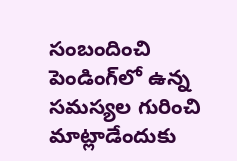సంబందించి పెండింగ్‌లో ఉన్న సమస్యల గురించి మాట్లాడేందుకు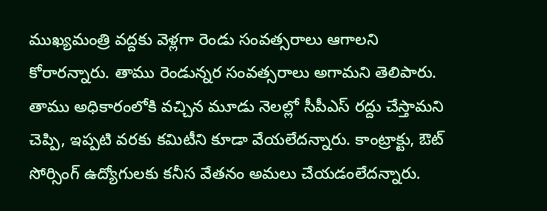ముఖ్యమంత్రి వద్దకు వెళ్లగా రెండు సంవత్సరాలు ఆగాలని కోరారన్నారు. తాము రెండున్నర సంవత్సరాలు అగామని తెలిపారు. తాము అధికారంలోకి వచ్చిన మూడు నెలల్లో సీపీఎస్‌ రద్దు చేస్తామని చెప్పి, ఇప్పటి వరకు కమిటీని కూడా వేయలేదన్నారు. కాంట్రాక్టు, ఔట్‌ సోర్సింగ్‌ ఉద్యోగులకు కనీస వేతనం అమలు చేయడంలేదన్నారు.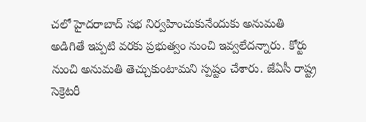చలో హైదరాబాద్‌ సభ నిర్వహించుకునేందుకు అనుమతి అడిగితే ఇప్పటి వరకు ప్రభుత్వం నుంచి ఇవ్వలేదన్నారు. కోర్టు నుంచి అనుమతి తెచ్చుకుంటామని స్పష్టం చేశారు. జేఏసీ రాష్ట్ర సెక్రెటరీ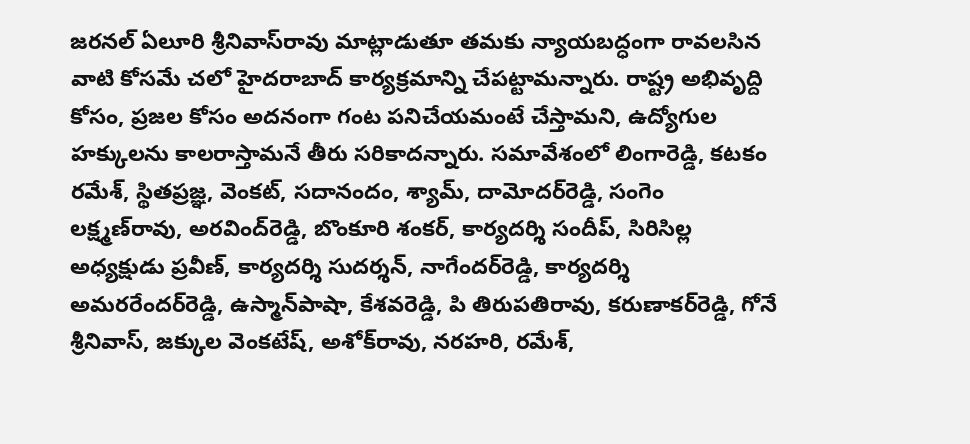జరనల్‌ ఏలూరి శ్రీనివాస్‌రావు మాట్లాడుతూ తమకు న్యాయబద్ధంగా రావలసిన వాటి కోసమే చలో హైదరాబాద్‌ కార్యక్రమాన్ని చేపట్టామన్నారు. రాష్ట్ర అభివృద్ది కోసం, ప్రజల కోసం అదనంగా గంట పనిచేయమంటే చేస్తామని, ఉద్యోగుల హక్కులను కాలరాస్తామనే తీరు సరికాదన్నారు. సమావేశంలో లింగారెడ్డి, కటకం రమేశ్‌, స్థితప్రజ్ఞ, వెంకట్‌, సదానందం, శ్యామ్‌, దామోదర్‌రెడ్డి, సంగెం లక్ష్మణ్‌రావు, అరవింద్‌రెడ్డి, బొంకూరి శంకర్‌, కార్యదర్శి సందీప్‌, సిరిసిల్ల అధ్యక్షుడు ప్రవీణ్‌, కార్యదర్శి సుదర్శన్‌, నాగేందర్‌రెడ్డి, కార్యదర్శి అమరరేందర్‌రెడ్డి, ఉస్మాన్‌పాషా, కేశవరెడ్డి, పి తిరుపతిరావు, కరుణాకర్‌రెడ్డి, గోనే శ్రీనివాస్‌, జక్కుల వెంకటేష్‌, అశోక్‌రావు, నరహరి, రమేశ్‌,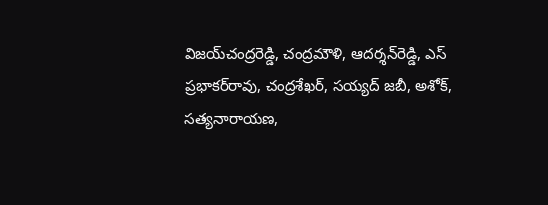విజయ్‌చంద్రరెడ్డి, చంద్రమౌళి, ఆదర్శన్‌రెడ్డి, ఎస్‌ ప్రభాకర్‌రావు, చంద్రశేఖర్‌, సయ్యద్‌ జబీ, అశోక్‌, సత్యనారాయణ,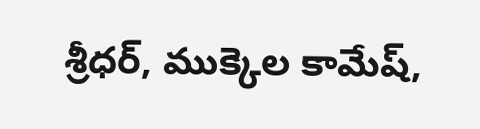శ్రీధర్‌, ముక్కెల కామేష్‌,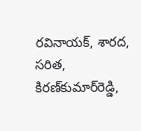రవినాయక్‌, శారద, సరిత, కిరణ్‌కుమార్‌రెడ్డి,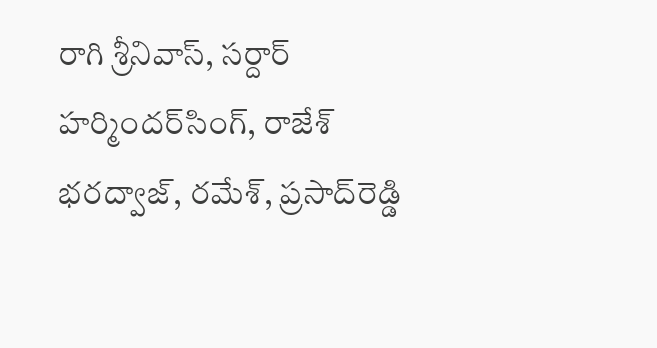రాగి శ్రీనివాస్‌, సర్దార్‌ హర్మిందర్‌సింగ్‌, రాజేశ్‌ భరద్వాజ్‌, రమేశ్‌, ప్రసాద్‌రెడ్డి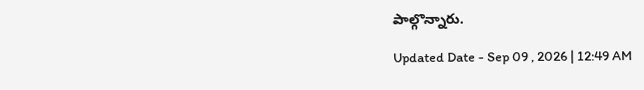పాల్గొన్నారు.

Updated Date - Sep 09 , 2026 | 12:49 AM